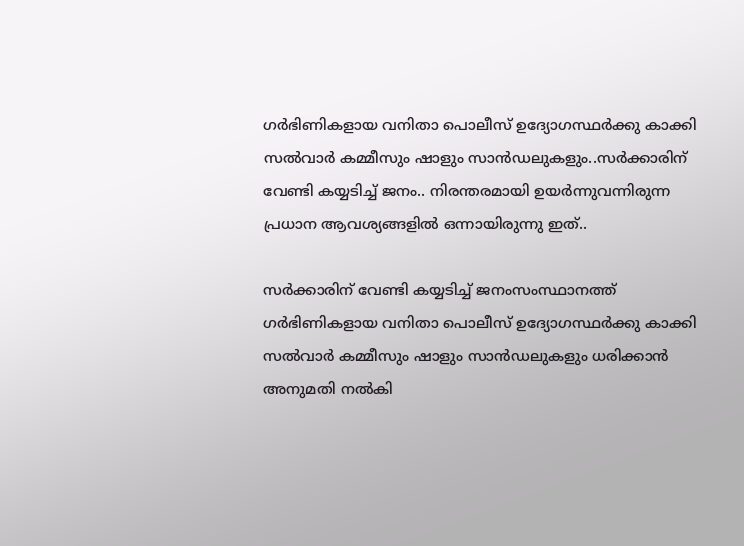ഗർഭിണികളായ വനിതാ പൊലീസ് ഉദ്യോഗസ്ഥർക്കു കാക്കി സൽവാർ കമ്മീസും ഷാളും സാൻഡലുകളും..സർക്കാരിന് വേണ്ടി കയ്യടിച്ച് ജനം.. നിരന്തരമായി ഉയർന്നുവന്നിരുന്ന പ്രധാന ആവശ്യങ്ങളിൽ ഒന്നായിരുന്നു ഇത്..

സർക്കാരിന് വേണ്ടി കയ്യടിച്ച് ജനംസംസ്ഥാനത്ത് ഗർഭിണികളായ വനിതാ പൊലീസ് ഉദ്യോഗസ്ഥർക്കു കാക്കി സൽവാർ കമ്മീസും ഷാളും സാൻഡലുകളും ധരിക്കാൻ അനുമതി നൽകി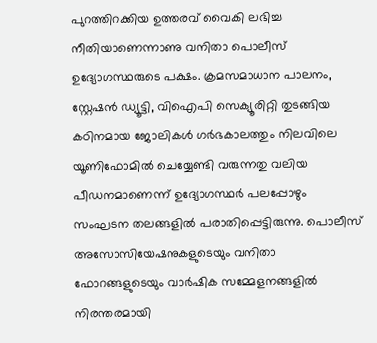പുറത്തിറക്കിയ ഉത്തരവ് വൈകി ലഭിച്ച നീതിയാണെന്നാണു വനിതാ പൊലീസ് ഉദ്യോഗസ്ഥരുടെ പക്ഷം. ക്രമസമാധാന പാലനം, സ്റ്റേഷൻ ഡ്യൂട്ടി, വിഐപി സെക്യൂരിറ്റി തുടങ്ങിയ കഠിനമായ ജോലികൾ ഗർഭകാലത്തും നിലവിലെ യൂണിഫോമിൽ ചെയ്യേണ്ടി വരുന്നതു വലിയ പീഡനമാണെന്ന് ഉദ്യോഗസ്ഥർ പലപ്പോഴും സംഘടന തലങ്ങളിൽ പരാതിപ്പെട്ടിരുന്നു. പൊലീസ് അസോസിയേഷനുകളുടെയും വനിതാ ഫോറങ്ങളുടെയും വാർഷിക സമ്മേളനങ്ങളിൽ നിരന്തരമായി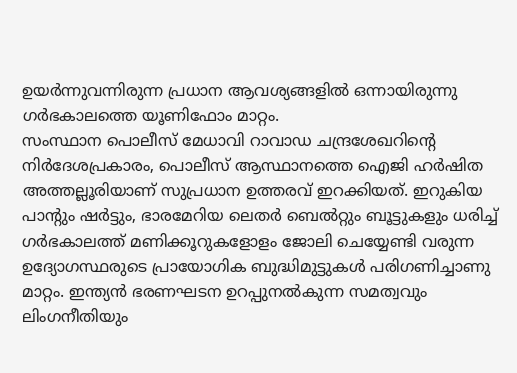ഉയർന്നുവന്നിരുന്ന പ്രധാന ആവശ്യങ്ങളിൽ ഒന്നായിരുന്നു ഗർഭകാലത്തെ യൂണിഫോം മാറ്റം.
സംസ്ഥാന പൊലീസ് മേധാവി റാവാഡ ചന്ദ്രശേഖറിന്റെ നിർദേശപ്രകാരം, പൊലീസ് ആസ്ഥാനത്തെ ഐജി ഹർഷിത അത്തല്ലൂരിയാണ് സുപ്രധാന ഉത്തരവ് ഇറക്കിയത്. ഇറുകിയ പാന്റും ഷർട്ടും, ഭാരമേറിയ ലെതർ ബെൽറ്റും ബൂട്ടുകളും ധരിച്ച് ഗർഭകാലത്ത് മണിക്കൂറുകളോളം ജോലി ചെയ്യേണ്ടി വരുന്ന ഉദ്യോഗസ്ഥരുടെ പ്രായോഗിക ബുദ്ധിമുട്ടുകൾ പരിഗണിച്ചാണു മാറ്റം. ഇന്ത്യൻ ഭരണഘടന ഉറപ്പുനൽകുന്ന സമത്വവും ലിംഗനീതിയും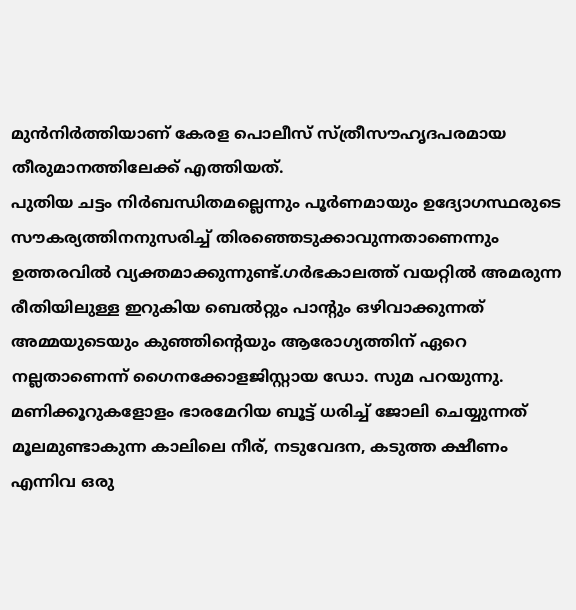മുൻനിർത്തിയാണ് കേരള പൊലീസ് സ്ത്രീസൗഹൃദപരമായ തീരുമാനത്തിലേക്ക് എത്തിയത്.
പുതിയ ചട്ടം നിർബന്ധിതമല്ലെന്നും പൂർണമായും ഉദ്യോഗസ്ഥരുടെ സൗകര്യത്തിനനുസരിച്ച് തിരഞ്ഞെടുക്കാവുന്നതാണെന്നും ഉത്തരവിൽ വ്യക്തമാക്കുന്നുണ്ട്.ഗർഭകാലത്ത് വയറ്റിൽ അമരുന്ന രീതിയിലുള്ള ഇറുകിയ ബെൽറ്റും പാന്റും ഒഴിവാക്കുന്നത് അമ്മയുടെയും കുഞ്ഞിന്റെയും ആരോഗ്യത്തിന് ഏറെ നല്ലതാണെന്ന് ഗൈനക്കോളജിസ്റ്റായ ഡോ. സുമ പറയുന്നു. മണിക്കൂറുകളോളം ഭാരമേറിയ ബൂട്ട് ധരിച്ച് ജോലി ചെയ്യുന്നത് മൂലമുണ്ടാകുന്ന കാലിലെ നീര്, നടുവേദന, കടുത്ത ക്ഷീണം എന്നിവ ഒരു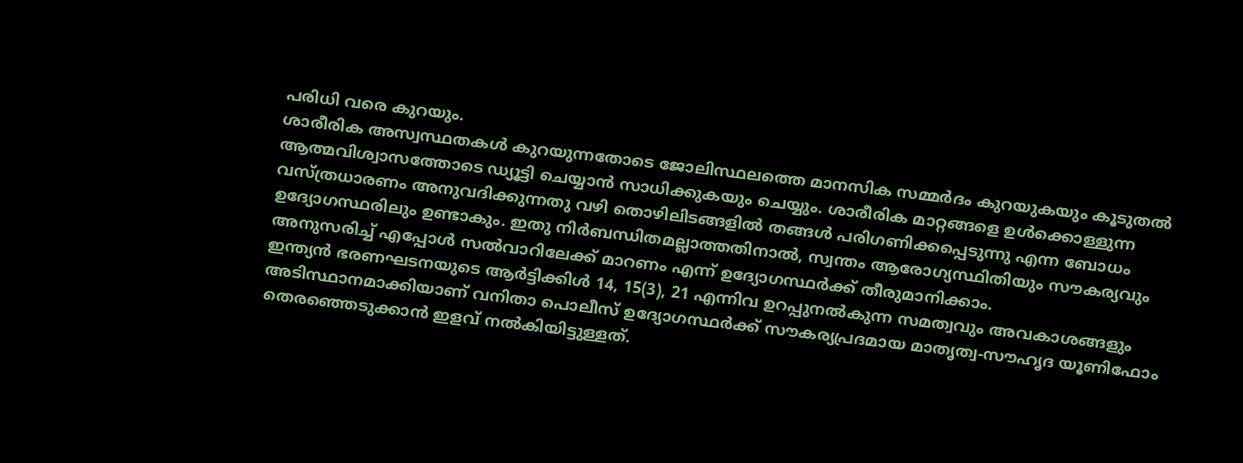പരിധി വരെ കുറയും.
ശാരീരിക അസ്വസ്ഥതകൾ കുറയുന്നതോടെ ജോലിസ്ഥലത്തെ മാനസിക സമ്മർദം കുറയുകയും കൂടുതൽ ആത്മവിശ്വാസത്തോടെ ഡ്യൂട്ടി ചെയ്യാൻ സാധിക്കുകയും ചെയ്യും. ശാരീരിക മാറ്റങ്ങളെ ഉൾക്കൊള്ളുന്ന വസ്ത്രധാരണം അനുവദിക്കുന്നതു വഴി തൊഴിലിടങ്ങളിൽ തങ്ങൾ പരിഗണിക്കപ്പെടുന്നു എന്ന ബോധം ഉദ്യോഗസ്ഥരിലും ഉണ്ടാകും. ഇതു നിർബന്ധിതമല്ലാത്തതിനാൽ, സ്വന്തം ആരോഗ്യസ്ഥിതിയും സൗകര്യവും അനുസരിച്ച് എപ്പോൾ സൽവാറിലേക്ക് മാറണം എന്ന് ഉദ്യോഗസ്ഥർക്ക് തീരുമാനിക്കാം.
ഇന്ത്യൻ ഭരണഘടനയുടെ ആർട്ടിക്കിൾ 14, 15(3), 21 എന്നിവ ഉറപ്പുനൽകുന്ന സമത്വവും അവകാശങ്ങളും അടിസ്ഥാനമാക്കിയാണ് വനിതാ പൊലീസ് ഉദ്യോഗസ്ഥർക്ക് സൗകര്യപ്രദമായ മാതൃത്വ-സൗഹൃദ യൂണിഫോം തെരഞ്ഞെടുക്കാൻ ഇളവ് നൽകിയിട്ടുള്ളത്.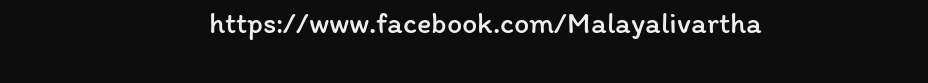https://www.facebook.com/Malayalivartha